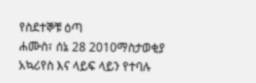የስደተኞቹ ዕጣ
ሐሙስ፣ ሰኔ 28 2010ማስታወቂያ
አኳሪየስ እና ላይፍ ላይን የተባሉ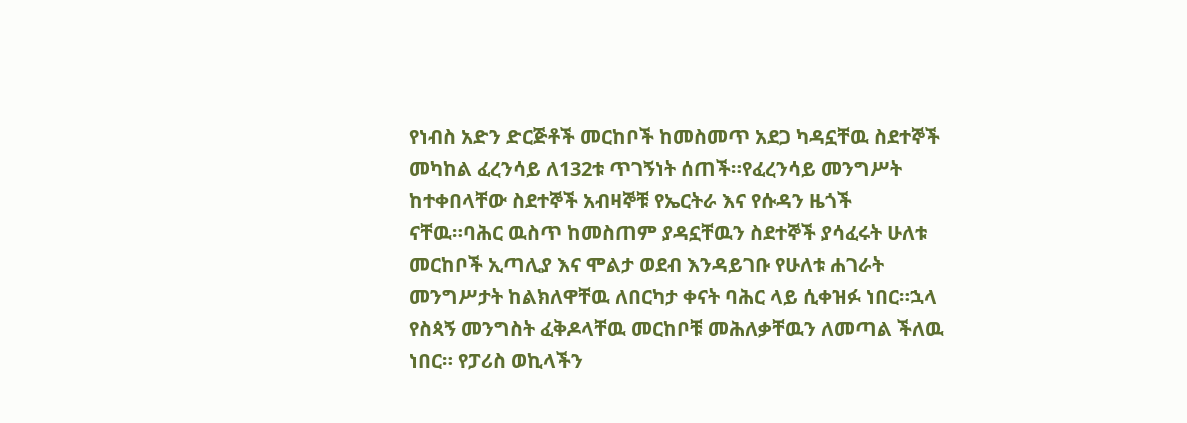የነብስ አድን ድርጅቶች መርከቦች ከመስመጥ አደጋ ካዳኗቸዉ ስደተኞች መካከል ፈረንሳይ ለ132ቱ ጥገኝነት ሰጠች።የፈረንሳይ መንግሥት ከተቀበላቸው ስደተኞች አብዛኞቹ የኤርትራ እና የሱዳን ዜጎች ናቸዉ።ባሕር ዉስጥ ከመስጠም ያዳኗቸዉን ስደተኞች ያሳፈሩት ሁለቱ መርከቦች ኢጣሊያ እና ሞልታ ወደብ እንዳይገቡ የሁለቱ ሐገራት መንግሥታት ከልክለዋቸዉ ለበርካታ ቀናት ባሕር ላይ ሲቀዝፉ ነበር።ኋላ የስጳኝ መንግስት ፈቅዶላቸዉ መርከቦቹ መሕለቃቸዉን ለመጣል ችለዉ ነበር። የፓሪስ ወኪላችን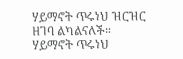ሃይማኖት ጥሩነህ ዝርዝር ዘገባ ልካልናለች።
ሃይማኖት ጥሩነህ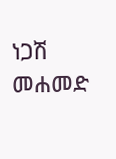ነጋሽ መሐመድ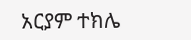አርያም ተክሌ